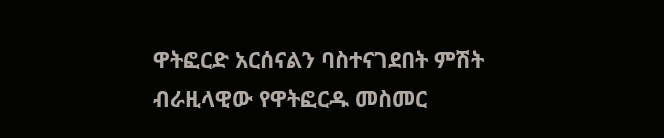ዋትፎርድ አርሰናልን ባስተናገደበት ምሽት ብራዚላዊው የዋትፎርዱ መስመር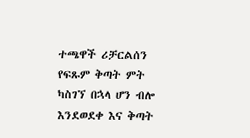ተጫዋች ሪቻርልሰን የፍጹም ቅጣት ምት ካስገኘ በኋላ ሆን ብሎ እንደወደቀ እና ቅጣት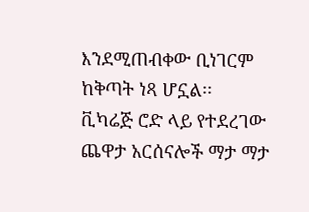እንደሚጠብቀው ቢነገርም ከቅጣት ነጻ ሆኗል፡፡
ቪካሬጅ ሮድ ላይ የተደረገው ጨዋታ አርሰናሎች ማታ ማታ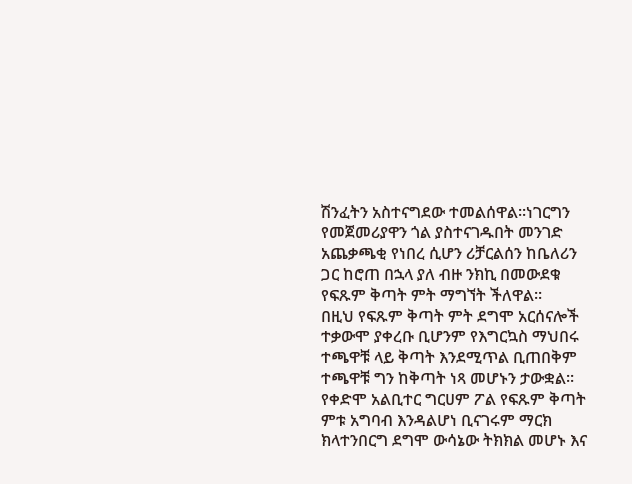ሽንፈትን አስተናግደው ተመልሰዋል፡፡ነገርግን የመጀመሪያዋን ጎል ያስተናገዱበት መንገድ አጨቃጫቂ የነበረ ሲሆን ሪቻርልሰን ከቤለሪን ጋር ከሮጠ በኋላ ያለ ብዙ ንክኪ በመውደቁ የፍጹም ቅጣት ምት ማግኘት ችለዋል፡፡
በዚህ የፍጹም ቅጣት ምት ደግሞ አርሰናሎች ተቃውሞ ያቀረቡ ቢሆንም የእግርኳስ ማህበሩ ተጫዋቹ ላይ ቅጣት እንደሚጥል ቢጠበቅም ተጫዋቹ ግን ከቅጣት ነጻ መሆኑን ታውቋል፡፡
የቀድሞ አልቢተር ግርሀም ፖል የፍጹም ቅጣት ምቱ አግባብ እንዳልሆነ ቢናገሩም ማርክ ክላተንበርግ ደግሞ ውሳኔው ትክክል መሆኑ እና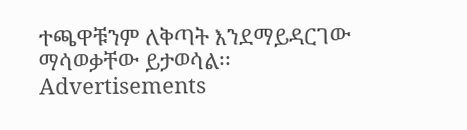ተጫዋቹንም ለቅጣት እንደማይዳርገው ማሳወቃቸው ይታወሳል፡፡
Advertisements